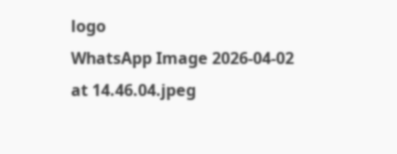logo
WhatsApp Image 2026-04-02 at 14.46.04.jpeg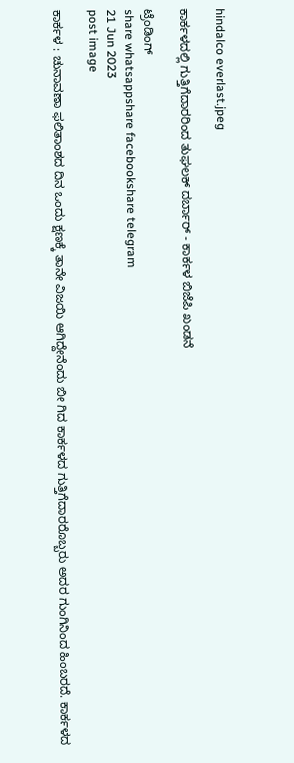hindalco everlast.jpeg

ಕಾರ್ಕಳದಲ್ಲಿ ಗುತ್ತಿಗೆದಾರರಿಂದ ತುಘಲಕ್‌ ದರ್ಬಾರ್‌ - ಕಾರ್ಕಳ ಬಿಜೆಪಿ ಖಂಡನೆ

ಟ್ರೆಂಡಿಂಗ್
share whatsappshare facebookshare telegram
21 Jun 2023
post image

ಕಾರ್ಕಳ : ಚುನಾವಣಾ ಫಲಿತಾಂಶದ ದಿನ ಒಂದು ಕ್ಷಣಕ್ಕೆ ತಾನೇ ವಿಜಯಿ ಆಗಿದ್ದೇನೆಂದು ಬೀ ಗಿದ ಕಾರ್ಕಳದ ಗುತ್ತಿಗೆದಾರರೊಬ್ಬರು ಅದರ ಗುಂಗಿನಿಂದ ಹಿಂಬರದೆ. ಕಾರ್ಕಳದ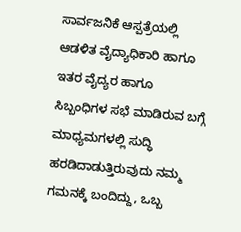ಸಾರ್ವಜನಿಕೆ ಆಸ್ಪತ್ರೆಯಲ್ಲಿ ಆಡಳಿತ ವೈದ್ಯಾಧಿಕಾರಿ ಹಾಗೂ ಇತರ ವೈದ್ಯರ ಹಾಗೂ ಸಿಬ್ಬಂಧಿಗಳ ಸಭೆ ಮಾಡಿರುವ ಬಗ್ಗೆ ಮಾಧ್ಯಮಗಳಲ್ಲಿ ಸುದ್ಧಿ ಹರಡಿದಾಡುತ್ತಿರುವುದು ನಮ್ಮ ಗಮನಕ್ಕೆ ಬಂದಿದ್ದು, ಒಬ್ಬ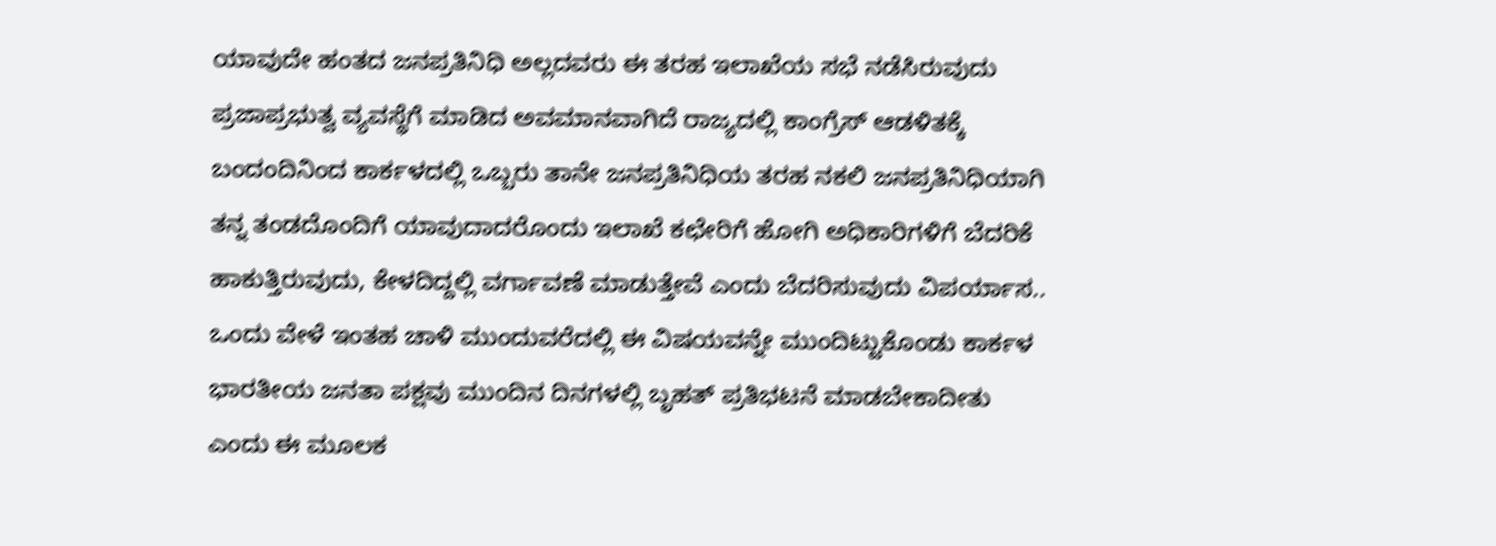ಯಾವುದೇ ಹಂತದ ಜನಪ್ರತಿನಿಧಿ ಅಲ್ಲದವರು ಈ ತರಹ ಇಲಾಖೆಯ ಸಭೆ ನಡೆಸಿರುವುದು ಪ್ರಜಾಪ್ರಭುತ್ವ ವ್ಯವಸ್ಥೆಗೆ ಮಾಡಿದ ಅವಮಾನವಾಗಿದೆ ರಾಜ್ಯದಲ್ಲಿ ಕಾಂಗ್ರೆಸ್‌ ಆಡಳಿತಕ್ಕೆ ಬಂದಂದಿನಿಂದ ಕಾರ್ಕಳದಲ್ಲಿ ಒಬ್ಬರು ತಾನೇ ಜನಪ್ರತಿನಿಧಿಯ ತರಹ ನಕಲಿ ಜನಪ್ರತಿನಿಧಿಯಾಗಿ ತನ್ನ ತಂಡದೊಂದಿಗೆ ಯಾವುದಾದರೊಂದು ಇಲಾಖೆ ಕಛೇರಿಗೆ ಹೋಗಿ ಅಧಿಕಾರಿಗಳಿಗೆ ಬೆದರಿಕೆ ಹಾಕುತ್ತಿರುವುದು, ಕೇಳದಿದ್ದಲ್ಲಿ ವರ್ಗಾವಣೆ ಮಾಡುತ್ತೇವೆ ಎಂದು ಬೆದರಿಸುವುದು ವಿಪರ್ಯಾಸ.. ಒಂದು ವೇಳೆ ಇಂತಹ ಚಾಳಿ ಮುಂದುವರೆದಲ್ಲಿ ಈ ವಿಷಯವನ್ನೇ ಮುಂದಿಟ್ಟುಕೊಂಡು ಕಾರ್ಕಳ ಭಾರತೀಯ ಜನತಾ ಪಕ್ಷವು ಮುಂದಿನ ದಿನಗಳಲ್ಲಿ ಬೃಹತ್‌ ಪ್ರತಿಭಟನೆ ಮಾಡಬೇಕಾದೀತು ಎಂದು ಈ ಮೂಲಕ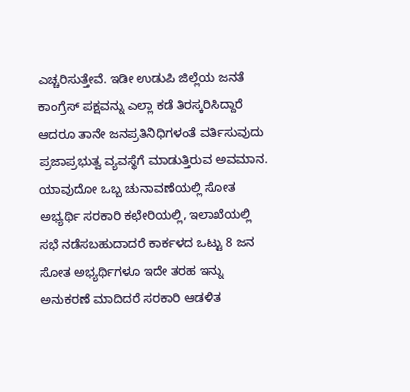ಎಚ್ಚರಿಸುತ್ತೇವೆ. ಇಡೀ ಉಡುಪಿ ಜಿಲ್ಲೆಯ ಜನತೆ ಕಾಂಗ್ರೆಸ್‌ ಪಕ್ಷವನ್ನು ಎಲ್ಲಾ ಕಡೆ ತಿರಸ್ಕರಿಸಿದ್ದಾರೆ ಆದರೂ ತಾನೇ ಜನಪ್ರತಿನಿಧಿಗಳಂತೆ ವರ್ತಿಸುವುದು ಪ್ರಜಾಪ್ರಭುತ್ವ ವ್ಯವಸ್ಥೆಗೆ ಮಾಡುತ್ತಿರುವ ಅವಮಾನ. ಯಾವುದೋ ಒಬ್ಬ ಚುನಾವಣೆಯಲ್ಲಿ ಸೋತ ಅಭ್ಯರ್ಥಿ ಸರಕಾರಿ ಕಛೇರಿಯಲ್ಲಿ, ಇಲಾಖೆಯಲ್ಲಿ ಸಭೆ ನಡೆಸಬಹುದಾದರೆ ಕಾರ್ಕಳದ ಒಟ್ಟು 8 ಜನ ಸೋತ ಅಭ್ಯರ್ಥಿಗಳೂ ಇದೇ ತರಹ ಇನ್ನು ಅನುಕರಣೆ ಮಾದಿದರೆ ಸರಕಾರಿ ಆಡಳಿತ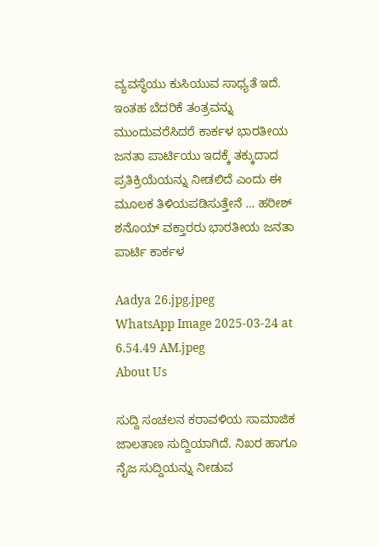ವ್ಯವಸ್ಥೆಯು ಕುಸಿಯುವ ಸಾಧ್ಯತೆ ಇದೆ. ಇಂತಹ ಬೆದರಿಕೆ ತಂತ್ರವನ್ನು ಮುಂದುವರೆಸಿದರೆ ಕಾರ್ಕಳ ಭಾರತೀಯ ಜನತಾ ಪಾರ್ಟಿಯು ಇದಕ್ಕೆ ತಕ್ಕುದಾದ ಪ್ರತಿಕ್ರಿಯೆಯನ್ನು ನೀಡಲಿದೆ ಎಂದು ಈ ಮೂಲಕ ತಿಳಿಯಪಡಿಸುತ್ತೇನೆ ... ಹರೀಶ್ ಶನೊಯ್ ವಕ್ತಾರರು ಭಾರತೀಯ ಜನತಾ ಪಾರ್ಟಿ ಕಾರ್ಕಳ

Aadya 26.jpg.jpeg
WhatsApp Image 2025-03-24 at 6.54.49 AM.jpeg
About Us

ಸುದ್ದಿ ಸಂಚಲನ ಕರಾವಳಿಯ ಸಾಮಾಜಿಕ ಜಾಲತಾಣ ಸುದ್ದಿಯಾಗಿದೆ. ನಿಖರ ಹಾಗೂ ನೈಜ ಸುದ್ದಿಯನ್ನು ನೀಡುವ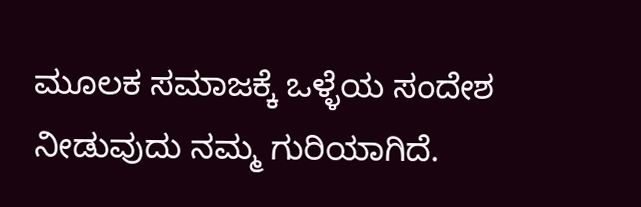ಮೂಲಕ ಸಮಾಜಕ್ಕೆ ಒಳ್ಳೆಯ ಸಂದೇಶ ನೀಡುವುದು ನಮ್ಮ ಗುರಿಯಾಗಿದೆ.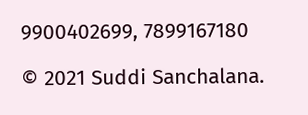9900402699, 7899167180

© 2021 Suddi Sanchalana.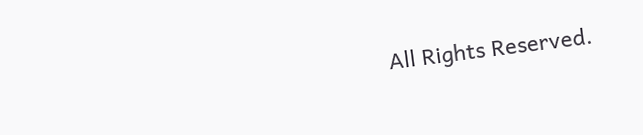All Rights Reserved.